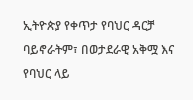ኢትዮጵያ የቀጥታ የባህር ዳርቻ ባይኖራትም፣ በወታደራዊ አቅሟ እና የባህር ላይ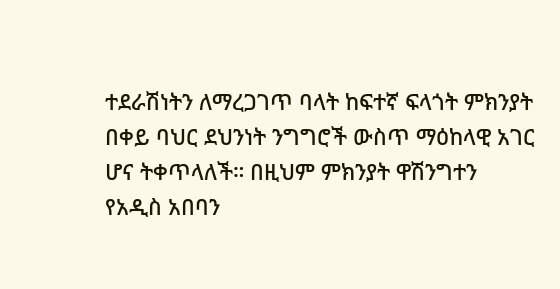ተደራሽነትን ለማረጋገጥ ባላት ከፍተኛ ፍላጎት ምክንያት በቀይ ባህር ደህንነት ንግግሮች ውስጥ ማዕከላዊ አገር ሆና ትቀጥላለች። በዚህም ምክንያት ዋሽንግተን የአዲስ አበባን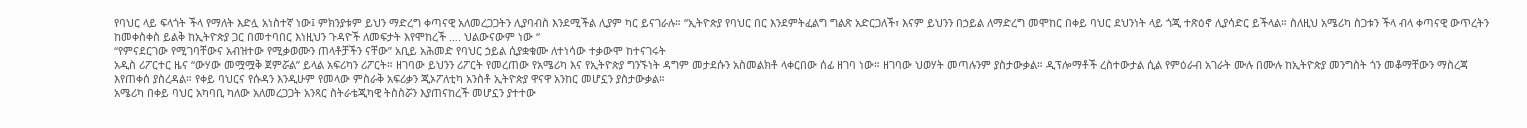የባህር ላይ ፍላጎት ችላ የማለት እድሏ አነስተኛ ነው፤ ምክንያቱም ይህን ማድረግ ቀጣናዊ አለመረጋጋትን ሊያባብስ እንደሚችል ሊያም ካር ይናገራሉ። “ኢትዮጵያ የባህር በር እንደምትፈልግ ግልጽ አድርጋለች፣ እናም ይህንን በኃይል ለማድረግ መሞከር በቀይ ባህር ደህንነት ላይ ጎጂ ተጽዕኖ ሊያሳድር ይችላል። ስለዚህ አሜሪካ ስጋቱን ችላ ብላ ቀጣናዊ ውጥረትን ከመቀስቀስ ይልቅ ከኢትዮጵያ ጋር በመተባበር እነዚህን ጉዳዮች ለመፍታት እየሞከረች …. ህልውናውም ነው “
“የምናደርገው የሚገባቸውና አብዝተው የሚቃወሙን ጠላቶቻችን ናቸው” አቢይ አሕመድ የባህር ኃይል ሲያቋቁሙ ለተነሳው ተቃውሞ ከተናገሩት
አዲስ ሪፖርተር ዜና “ውሃው መሟሟቅ ጀምሯል” ይላል አፍሪካን ሪፖርት። ዘገባው ይህንን ሪፖርት የመረጠው የአሜሪካ እና የኢትዮጵያ ግንኙነት ዳግም መታደሱን አስመልክቶ ላቀርበው ሰፊ ዘገባ ነው። ዘገባው ህወሃት መጣሉንም ያስታውቃል። ዲፕሎማቶች ረስተውታል ሲል የምዕራብ አገራት ሙሉ በሙሉ ከኢትዮጵያ መንግስት ጎን መቆማቸውን ማስረጃ እየጠቀሰ ያስረዳል። የቀይ ባህርና የሱዳን እንዲሁም የመላው ምስራቅ አፍሪቃን ጂኦፖለቲካ አንስቶ ኢትዮጵያ ዋናዋ አንከር መሆኗን ያስታውቃል።
አሜሪካ በቀይ ባህር አካባቢ ካለው አለመረጋጋት አንጻር ስትራቴጂካዊ ትስስሯን እያጠናከረች መሆኗን ያተተው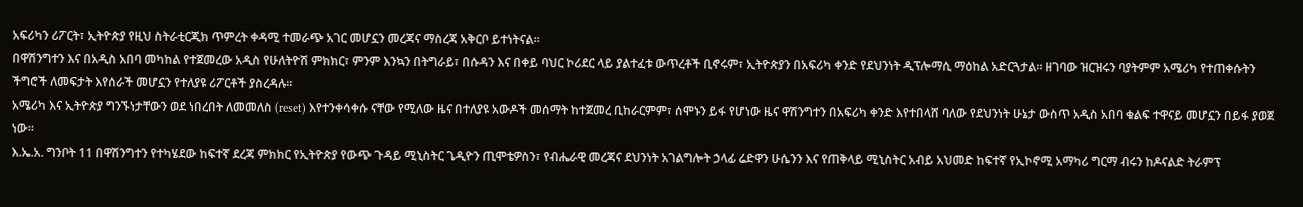አፍሪካን ሪፖርት፣ ኢትዮጵያ የዚህ ስትራቲርጂክ ጥምረት ቀዳሚ ተመራጭ አገር መሆኗን መረጃና ማስረጃ አቅርቦ ይተነትናል።
በዋሽንግተን እና በአዲስ አበባ መካከል የተጀመረው አዲስ የሁለትዮሽ ምክክር፣ ምንም እንኳን በትግራይ፣ በሱዳን እና በቀይ ባህር ኮሪደር ላይ ያልተፈቱ ውጥረቶች ቢኖሩም፣ ኢትዮጵያን በአፍሪካ ቀንድ የደህንነት ዲፕሎማሲ ማዕከል አድርጓታል። ዘገባው ዝርዝሩን ባያትምም አሜሪካ የተጠቀሱትን ችግሮች ለመፍታት እየሰራች መሆኗን የተለያዩ ሪፖርቶች ያስረዳሉ።
አሜሪካ እና ኢትዮጵያ ግንኙነታቸውን ወደ ነበረበት ለመመለስ (reset) እየተንቀሳቀሱ ናቸው የሚለው ዜና በተለያዩ አውዶች መሰማት ከተጀመረ ቢከራርምም፣ ሰሞኑን ይፋ የሆነው ዜና ዋሽንግተን በአፍሪካ ቀንድ እየተበላሸ ባለው የደህንነት ሁኔታ ውስጥ አዲስ አበባ ቁልፍ ተዋናይ መሆኗን በይፋ ያወጀ ነው።
እ.ኤ.አ. ግንቦት 11 በዋሽንግተን የተካሄደው ከፍተኛ ደረጃ ምክክር የኢትዮጵያ የውጭ ጉዳይ ሚኒስትር ጌዲዮን ጢሞቴዎስን፣ የብሔራዊ መረጃና ደህንነት አገልግሎት ኃላፊ ሬድዋን ሁሴንን እና የጠቅላይ ሚኒስትር አብይ አህመድ ከፍተኛ የኢኮኖሚ አማካሪ ግርማ ብሩን ከዶናልድ ትራምፕ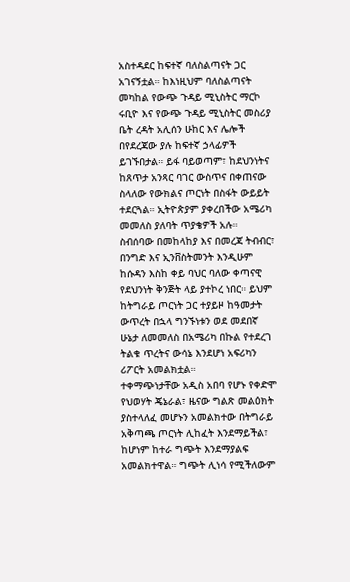አስተዳደር ከፍተኛ ባለስልጣናት ጋር አገናኝቷል። ከእነዚህም ባለስልጣናት መካከል የውጭ ጉዳይ ሚኒስትር ማርኮ ሩቢዮ እና የውጭ ጉዳይ ሚኒስትር መስሪያ ቤት ረዳት አሊሰን ሁከር እና ሌሎች በየደረጃው ያሉ ከፍተኛ ኃላፊዎች ይገኙበታል። ይፋ ባይወጣም፣ ከደህንነትና ከጸጥታ አንጻር ባገር ውስጥና በቀጠናው ስላለው የውክልና ጦርነት በስፋት ውይይት ተደርጓል። ኢትዮጵያም ያቀረበችው አሜሪካ መመለስ ያለባት ጥያቄዎች አሉ።
ስብሰባው በመከላከያ እና በመረጃ ትብብር፣ በንግድ እና ኢንቨስትመንት እንዲሁም ከሱዳን እስከ ቀይ ባህር ባለው ቀጣናዊ የደህንነት ቅንጅት ላይ ያተኮረ ነበር። ይህም ከትግራይ ጦርነት ጋር ተያይዞ ከዓመታት ውጥረት በኋላ ግንኙነቱን ወደ መደበኛ ሁኔታ ለመመለስ በአሜሪካ በኩል የተደረገ ትልቁ ጥረትና ውሳኔ እንደሆነ አፍሪካን ሪፖርት አመልክቷል።
ተቀማጭነታቸው አዲስ አበባ የሆኑ የቀድሞ የህወሃት ጄኔራል፣ ዜናው ግልጽ መልዕክት ያስተላለፈ መሆኑን አመልክተው በትግራይ አቅጣጫ ጦርነት ሊከፈት እንደማይችል፣ ከሆነም ከተራ ግጭት እንደማያልፍ አመልክተዋል። ግጭት ሊነሳ የሚችለውም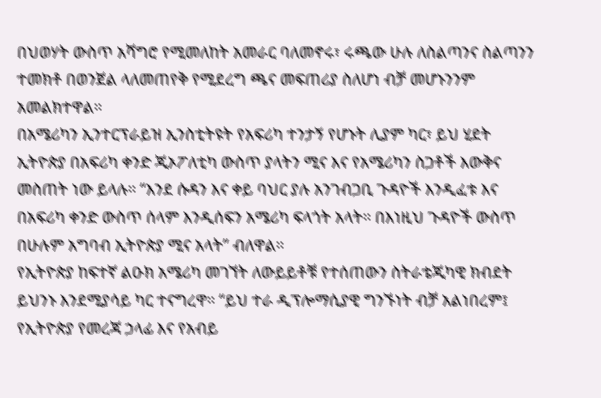በህወሃት ውስጥ አሻግሮ የሚመለከት አመራር ባለመኖሩ፣ ሩጫው ሁሉ ለስልጣንና ስልጣንን ተመክቶ በወንጀል ላለመጠየቅ የሚደረግ ጫና መፍጠሪያ ስለሆነ ብቻ መሆኑንንም አመልክተዋል።
በአሜሪካን ኢንተርፕራይዝ ኢንስቲትዩት የአፍሪካ ተንታኝ የሆኑት ሊያም ካር፣ ይህ ሂደት ኢትዮጵያ በአፍሪካ ቀንድ ጂኦፖለቲካ ውስጥ ያላትን ሚና እና የአሜሪካን ስጋቶች እውቅና መስጠት ነው ይላሉ። “እንደ ሱዳን እና ቀይ ባህር ያሉ አንገብጋቢ ጉዳዮች እንዲፈቱ እና በአፍሪካ ቀንድ ውስጥ ሰላም እንዲሰፍን አሜሪካ ፍላጎት አላት። በእነዚህ ጉዳዮች ውስጥ በሁሉም አግባብ ኢትዮጵያ ሚና አላት” ብለዋል።
የኢትዮጵያ ከፍተኛ ልዑክ አሜሪካ መገኘት ለውይይቶቹ የተሰጠውን ስትራቴጂካዊ ክብደት ይህንኑ እንደሚያሳይ ካር ተናግረዋ። “ይህ ተራ ዲፕሎማሲያዊ ግንኙነት ብቻ አልነበረም፤ የኢትዮጵያ የመረጃ ኃላፊ እና የአብይ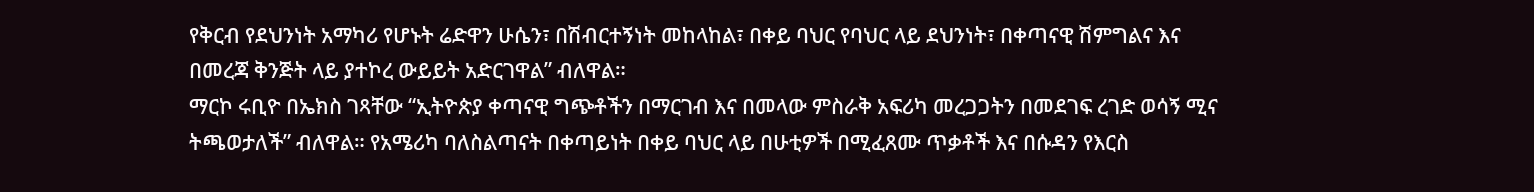የቅርብ የደህንነት አማካሪ የሆኑት ሬድዋን ሁሴን፣ በሽብርተኝነት መከላከል፣ በቀይ ባህር የባህር ላይ ደህንነት፣ በቀጣናዊ ሽምግልና እና በመረጃ ቅንጅት ላይ ያተኮረ ውይይት አድርገዋል” ብለዋል።
ማርኮ ሩቢዮ በኤክስ ገጻቸው “ኢትዮጵያ ቀጣናዊ ግጭቶችን በማርገብ እና በመላው ምስራቅ አፍሪካ መረጋጋትን በመደገፍ ረገድ ወሳኝ ሚና ትጫወታለች” ብለዋል። የአሜሪካ ባለስልጣናት በቀጣይነት በቀይ ባህር ላይ በሁቲዎች በሚፈጸሙ ጥቃቶች እና በሱዳን የእርስ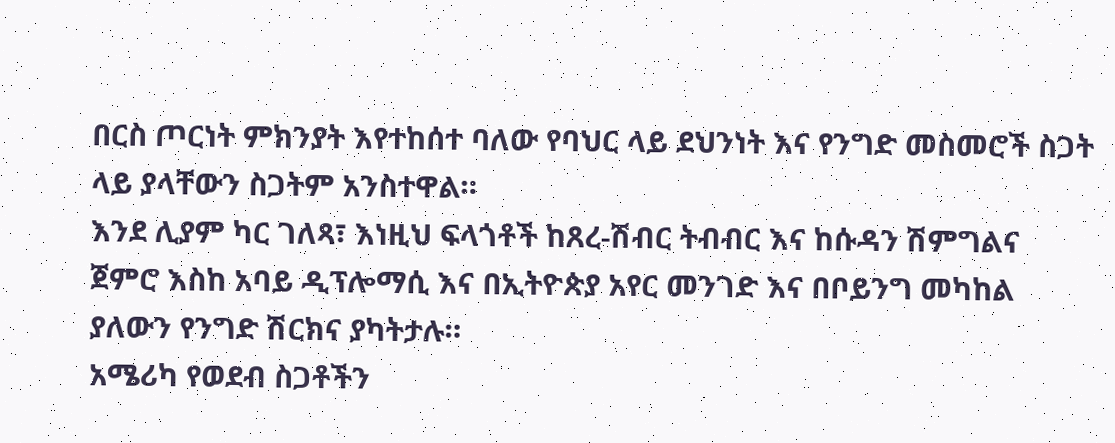በርስ ጦርነት ምክንያት እየተከሰተ ባለው የባህር ላይ ደህንነት እና የንግድ መስመሮች ስጋት ላይ ያላቸውን ስጋትም አንስተዋል።
እንደ ሊያም ካር ገለጻ፣ እነዚህ ፍላጎቶች ከጸረ-ሽብር ትብብር እና ከሱዳን ሽምግልና ጀምሮ እስከ አባይ ዲፕሎማሲ እና በኢትዮጵያ አየር መንገድ እና በቦይንግ መካከል ያለውን የንግድ ሽርክና ያካትታሉ።
አሜሪካ የወደብ ስጋቶችን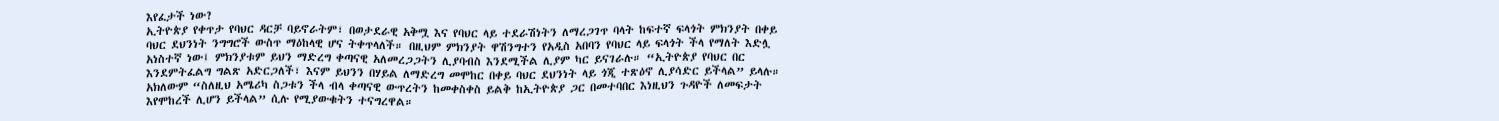እየፈታች ነው?
ኢትዮጵያ የቀጥታ የባህር ዳርቻ ባይኖራትም፣ በወታደራዊ አቅሟ እና የባህር ላይ ተደራሽነትን ለማረጋገጥ ባላት ከፍተኛ ፍላጎት ምክንያት በቀይ ባህር ደህንነት ንግግሮች ውስጥ ማዕከላዊ ሆና ትቀጥላለች። በዚህም ምክንያት ዋሽንግተን የአዲስ አበባን የባህር ላይ ፍላጎት ችላ የማለት እድሏ አነስተኛ ነው፤ ምክንያቱም ይህን ማድረግ ቀጣናዊ አለመረጋጋትን ሊያባብስ እንደሚችል ሊያም ካር ይናገራሉ። “ኢትዮጵያ የባህር በር እንደምትፈልግ ግልጽ አድርጋለች፣ እናም ይህንን በሃይል ለማድረግ መሞከር በቀይ ባህር ደህንነት ላይ ጎጂ ተጽዕኖ ሊያሳድር ይችላል” ይላሉ። አክለውም “ስለዚህ አሜሪካ ስጋቱን ችላ ብላ ቀጣናዊ ውጥረትን ከመቀስቀስ ይልቅ ከኢትዮጵያ ጋር በመተባበር እነዚህን ጉዳዮች ለመፍታት እየሞከረች ሊሆን ይችላል” ሲሉ የሚያውቁትን ተናግረዋል።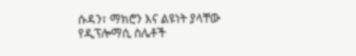ሱዳን፣ ማክሮን እና ልዩነት ያላቸው የዲፕሎማሲ ስሌቶች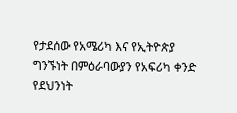የታደሰው የአሜሪካ እና የኢትዮጵያ ግንኙነት በምዕራባውያን የአፍሪካ ቀንድ የደህንነት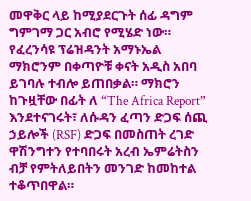መዋቅር ላይ ከሚያደርጉት ሰፊ ዳግም ግምገማ ጋር አብሮ የሚሄድ ነው። የፈረንሳዩ ፕሬዝዳንት አማኑኤል ማክሮንም በቀጣዮቹ ቀናት አዲስ አበባ ይገባሉ ተብሎ ይጠበቃል። ማክሮን ከጉዟቸው በፊት ለ “The Africa Report” እንደተናገሩት፣ ለሱዳን ፈጣን ድጋፍ ሰጪ ኃይሎች (RSF) ድጋፍ በመስጠት ረገድ ዋሽንግተን የተባበሩት አረብ ኤምሬትስን ብቻ የምትለይበትን መንገድ ከመከተል ተቆጥበዋል።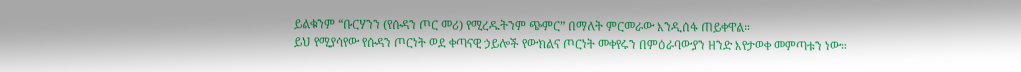ይልቁንም “ቡርሃንን (የሱዳን ጦር መሪ) የሚረዱትንም ጭምር” በማለት ምርመራው እንዲሰፋ ጠይቀዋል።
ይህ የሚያሳየው የሱዳን ጦርነት ወደ ቀጣናዊ ኃይሎች የውክልና ጦርነት መቀየሩን በምዕራባውያን ዘንድ እየታወቀ መምጣቱን ነው።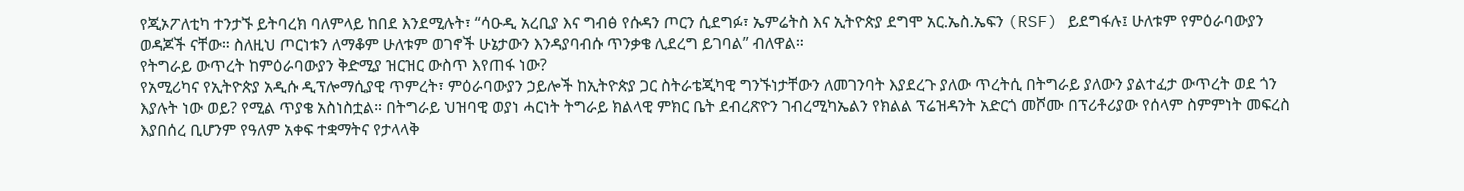የጂኦፖለቲካ ተንታኙ ይትባረክ ባለምላይ ከበደ እንደሚሉት፣ “ሳዑዲ አረቢያ እና ግብፅ የሱዳን ጦርን ሲደግፉ፣ ኤምሬትስ እና ኢትዮጵያ ደግሞ አር.ኤስ.ኤፍን (RSF) ይደግፋሉ፤ ሁለቱም የምዕራባውያን ወዳጆች ናቸው። ስለዚህ ጦርነቱን ለማቆም ሁለቱም ወገኖች ሁኔታውን እንዳያባብሱ ጥንቃቄ ሊደረግ ይገባል” ብለዋል።
የትግራይ ውጥረት ከምዕራባውያን ቅድሚያ ዝርዝር ውስጥ እየጠፋ ነው?
የአሚሪካና የኢትዮጵያ አዲሱ ዲፕሎማሲያዊ ጥምረት፣ ምዕራባውያን ኃይሎች ከኢትዮጵያ ጋር ስትራቴጂካዊ ግንኙነታቸውን ለመገንባት እያደረጉ ያለው ጥረትሲ በትግራይ ያለውን ያልተፈታ ውጥረት ወደ ጎን እያሉት ነው ወይ? የሚል ጥያቄ አስነስቷል። በትግራይ ህዝባዊ ወያነ ሓርነት ትግራይ ክልላዊ ምክር ቤት ደብረጽዮን ገብረሚካኤልን የክልል ፕሬዝዳንት አድርጎ መሾሙ በፕሪቶሪያው የሰላም ስምምነት መፍረስ እያበሰረ ቢሆንም የዓለም አቀፍ ተቋማትና የታላላቅ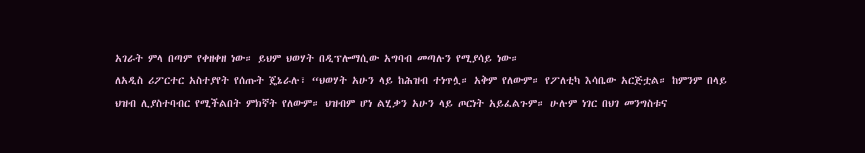አገራት ምላ በጣም የቀዘቀዘ ነው። ይህም ህወሃት በዲፕሎማሲው አግባብ መጣሉን የሚያሳይ ነው።
ለአዲስ ሪፖርተር አስተያየት የሰጡት ጄኔራሉ፣ “ህወሃት አሁን ላይ ከሕዝብ ተነጥሏ። አቅም የለውም። የፖለቲካ እሳቤው አርጅቷል። ከምንም በላይ ህዝብ ሊያስተባብር የሚችልበት ምክኛት የለውም። ህዝብም ሆነ ልሂቃን አሁን ላይ ጦርነት አይፈልጉም። ሁሉም ነገር በህገ መንግስቱና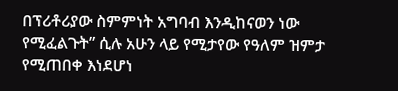በፕሪቶሪያው ስምምነት አግባብ እንዲከናወን ነው የሚፈልጉት” ሲሉ አሁን ላይ የሚታየው የዓለም ዝምታ የሚጠበቀ እነደሆነ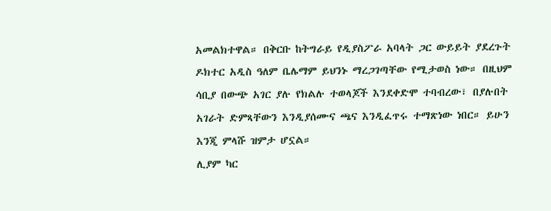አመልክተዋል። በቅርቡ ከትግራይ የዲያስፖራ አባላት ጋር ውይይት ያደረጉት ዶክተር አዲስ ዓለም ቤሌማም ይህንኑ ማረጋገጣቸው የሚታወስ ነው። በዚህም ሳቢያ በውጭ አገር ያሉ የክልሉ ተወላጆች እንደቀድሞ ተባብረው፣ በያሉበት አገራት ድምጻቸውን እንዲያሰሙና ጫና እንዲፈጥሩ ተማጽነው ነበር። ይሁን እንጂ ምላሹ ዝምታ ሆኗል።
ሊያም ካር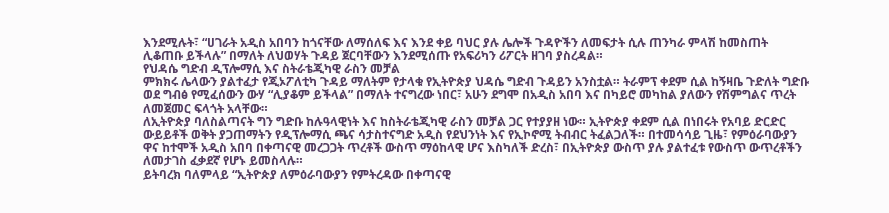እንደሚሉት፣ “ሀገራት አዲስ አበባን ከጎናቸው ለማሰለፍ እና እንደ ቀይ ባህር ያሉ ሌሎች ጉዳዮችን ለመፍታት ሲሉ ጠንካራ ምላሽ ከመስጠት ሊቆጠቡ ይችላሉ” በማለት ለህወሃት ጉዳይ ጀርባቸውን እንደሚሰጡ የአፍሪካን ሪፖርት ዘገባ ያስረዳል።
የህዳሴ ግድብ ዲፕሎማሲ እና ስትራቴጂካዊ ራስን መቻል
ምክክሩ ሌላውን ያልተፈታ የጂኦፖለቲካ ጉዳይ ማለትም የታላቁ የኢትዮጵያ ህዳሴ ግድብ ጉዳይን አንስቷል። ትራምፕ ቀደም ሲል ከኝዛቤ ጉድለት ግድቡ ወደ ግብፅ የሚፈሰውን ውሃ “ሊያቆም ይችላል” በማለት ተናግረው ነበር፣ አሁን ደግሞ በአዲስ አበባ እና በካይሮ መካከል ያለውን የሽምግልና ጥረት ለመጀመር ፍላጎት አላቸው።
ለኢትዮጵያ ባለስልጣናት ግን ግድቡ ከሉዓላዊነት እና ከስትራቴጂካዊ ራስን መቻል ጋር የተያያዘ ነው። ኢትዮጵያ ቀደም ሲል በነበሩት የአባይ ድርድር ውይይቶች ወቅት ያጋጠማትን የዲፕሎማሲ ጫና ሳታስተናግድ አዲስ የደህንነት እና የኢኮኖሚ ትብብር ትፈልጋለች። በተመሳሳይ ጊዜ፣ የምዕራባውያን ዋና ከተሞች አዲስ አበባ በቀጣናዊ መረጋጋት ጥረቶች ውስጥ ማዕከላዊ ሆና እስካለች ድረስ፣ በኢትዮጵያ ውስጥ ያሉ ያልተፈቱ የውስጥ ውጥረቶችን ለመታገስ ፈቃደኛ የሆኑ ይመስላሉ።
ይትባረክ ባለምላይ “ኢትዮጵያ ለምዕራባውያን የምትረዳው በቀጣናዊ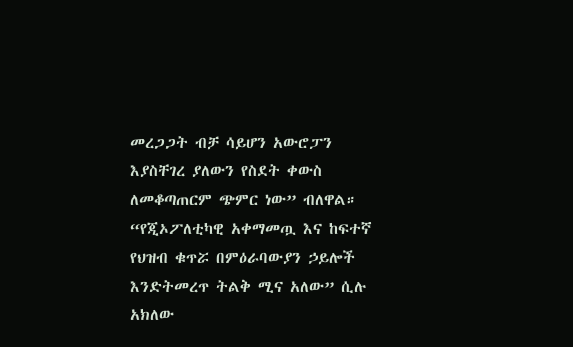መረጋጋት ብቻ ሳይሆን አውሮፓን እያስቸገረ ያለውን የስደት ቀውስ ለመቆጣጠርም ጭምር ነው” ብለዋል። “የጂኦፖለቲካዊ አቀማመጧ እና ከፍተኛ የህዝብ ቁጥሯ በምዕራባውያን ኃይሎች እንድትመረጥ ትልቅ ሚና አለው” ሲሉ አክለው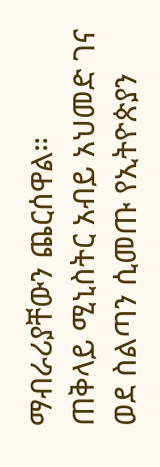ማብራሪያቸውን ጨርሰዋል።
ጠቅላይ ሚኒስትር አብይ አህመድ ገና ወደ ስልጣን ሲመጡ የኢትዮጵያን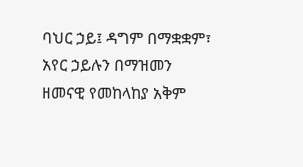ባህር ኃይ፤ ዳግም በማቋቋም፣ አየር ኃይሉን በማዝመን ዘመናዊ የመከላከያ አቅም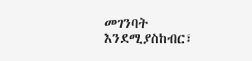መገንባት እንደሚያስከብር፣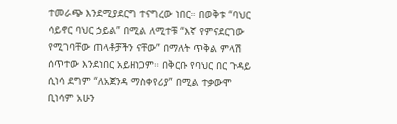ተመራጭ እንደሚያደርግ ተናግረው ነበር። በወቅቱ “ባህር ሳይኖር ባህር ኃይል” በሚል ለሚተቹ “እኛ የምናደርገው የሚገባቸው ጠላቶቻችን ናቸው” በማለት ጥቅል ምላሽ ሰጥተው እንደነበር አይዘነጋም። በቅርቡ የባህር በር ጉዳይ ሲነሳ ደግም “ለአጀንዳ ማስቀየሪያ” በሚል ተቃውሞ ቢነሳም አሁን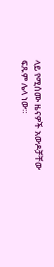ላይ የሚሰሙ ዜናዎች አውዶቻቸው ፍጹም ሌላ ነው።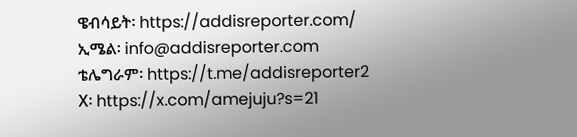ዌብሳይት፡ https://addisreporter.com/
ኢሜል፡ info@addisreporter.com
ቴሌግራም፡ https://t.me/addisreporter2
X፡ https://x.com/amejuju?s=21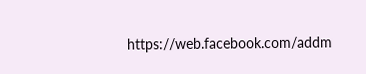https://web.facebook.com/addm